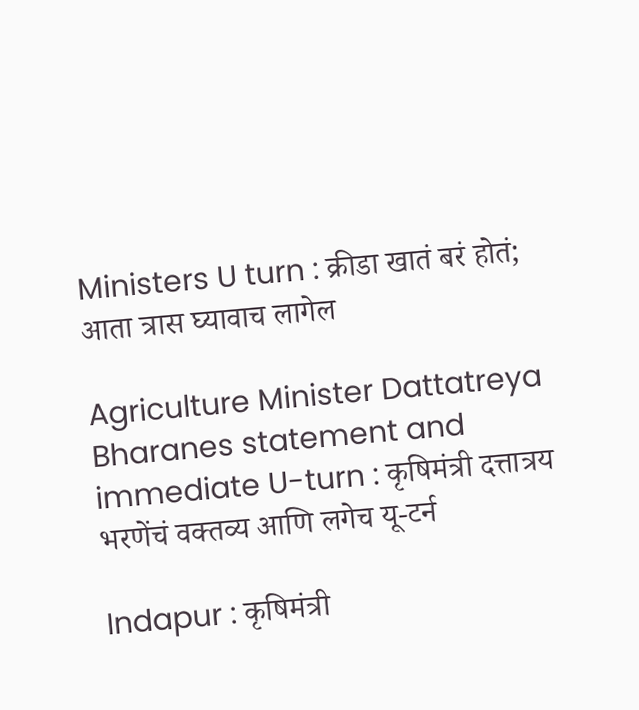Ministers U turn : क्रीडा खातं बरं होतं; आता त्रास घ्यावाच लागेल

Agriculture Minister Dattatreya Bharanes statement and immediate U-turn : कृषिमंत्री दत्तात्रय भरणेंचं वक्तव्य आणि लगेच यू-टर्न

Indapur : कृषिमंत्री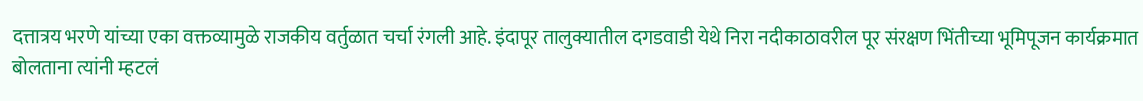दत्तात्रय भरणे यांच्या एका वक्तव्यामुळे राजकीय वर्तुळात चर्चा रंगली आहे. इंदापूर तालुक्यातील दगडवाडी येथे निरा नदीकाठावरील पूर संरक्षण भिंतीच्या भूमिपूजन कार्यक्रमात बोलताना त्यांनी म्हटलं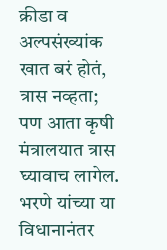क्रीडा व अल्पसंख्यांक खात बरं होतं, त्रास नव्हता; पण आता कृषी मंत्रालयात त्रास घ्यावाच लागेल.
भरणे यांच्या या विधानानंतर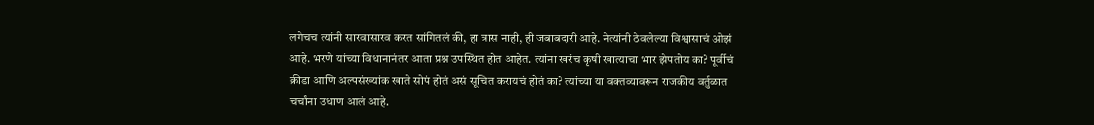लगेचच त्यांनी सारवासारव करत सांगितलं की, हा त्रास नाही, ही जबाबदारी आहे. नेत्यांनी ठेवलेल्या विश्वासाचं ओझं आहे. भरणे यांच्या विधानानंतर आता प्रश्न उपस्थित होत आहेत. त्यांना खरंच कृषी खात्याचा भार झेपतोय का? पूर्वीचं क्रीडा आणि अल्पसंख्यांक खाते सोपं होतं असं सूचित करायचं होतं का? त्यांच्या या वक्तव्यावरून राजकीय वर्तुळात चर्चांना उधाण आलं आहे.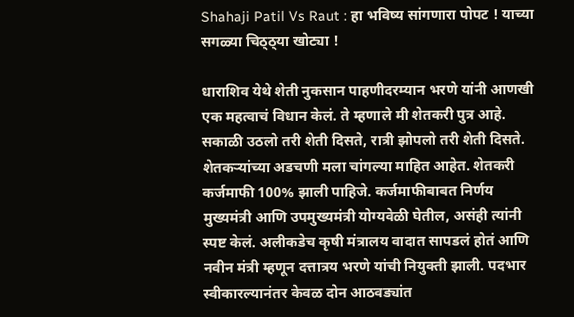Shahaji Patil Vs Raut : हा भविष्य सांगणारा पोपट ! याच्या सगळ्या चिठ्ठ्या खोट्या !

धाराशिव येथे शेती नुकसान पाहणीदरम्यान भरणे यांनी आणखी एक महत्वाचं विधान केलं. ते म्हणाले मी शेतकरी पुत्र आहे. सकाळी उठलो तरी शेती दिसते, रात्री झोपलो तरी शेती दिसते. शेतकऱ्यांच्या अडचणी मला चांगल्या माहित आहेत. शेतकरी कर्जमाफी 100% झाली पाहिजे. कर्जमाफीबाबत निर्णय मुख्यमंत्री आणि उपमुख्यमंत्री योग्यवेळी घेतील, असंही त्यांनी स्पष्ट केलं. अलीकडेच कृषी मंत्रालय वादात सापडलं होतं आणि नवीन मंत्री म्हणून दत्तात्रय भरणे यांची नियुक्ती झाली. पदभार स्वीकारल्यानंतर केवळ दोन आठवड्यांत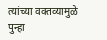त्यांच्या वक्तव्यामुळे पुन्हा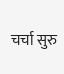चर्चा सुरु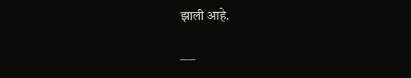झाली आहे.

___